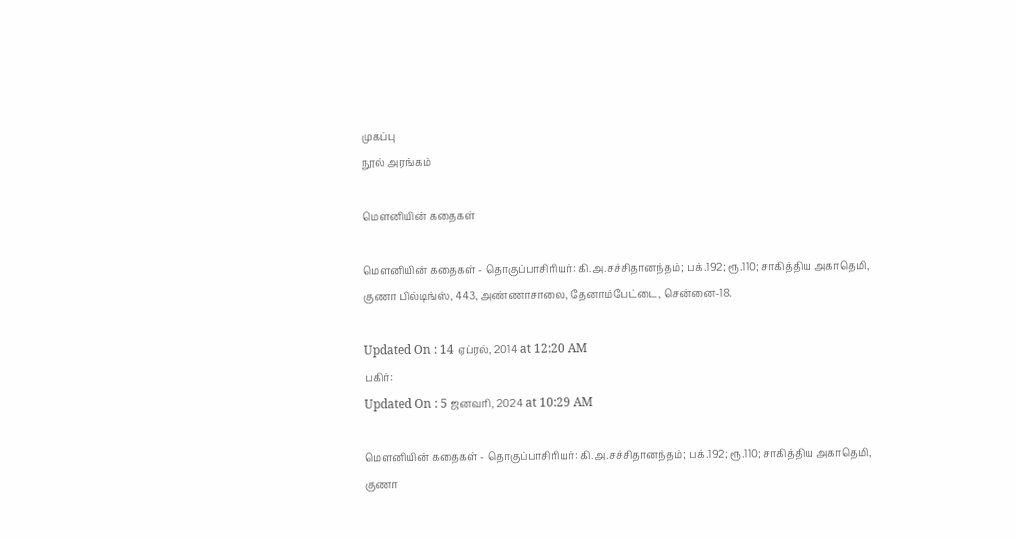முகப்பு
நூல் அரங்கம்

மெளனியின் கதைகள்

மெளனியின் கதைகள் - தொகுப்பாசிரியர்: கி.அ.சச்சிதானந்தம்; பக்.192; ரூ.110; சாகித்திய அகாதெமி, குணா பில்டிங்ஸ், 443, அண்ணாசாலை, தேனாம்பேட்டை, சென்னை-18.

Updated On : 14 ஏப்ரல், 2014 at 12:20 AM
பகிர்:
Updated On : 5 ஜனவரி, 2024 at 10:29 AM

மெளனியின் கதைகள் - தொகுப்பாசிரியர்: கி.அ.சச்சிதானந்தம்; பக்.192; ரூ.110; சாகித்திய அகாதெமி, குணா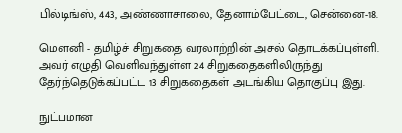பில்டிங்ஸ், 443, அண்ணாசாலை, தேனாம்பேட்டை, சென்னை-18.

மெளனி - தமிழ்ச் சிறுகதை வரலாற்றின் அசல் தொடக்கப்புள்ளி. அவர் எழுதி வெளிவந்துள்ள 24 சிறுகதைகளிலிருந்து தேர்ந்தெடுக்கப்பட்ட 13 சிறுகதைகள் அடங்கிய தொகுப்பு இது.

நுட்பமான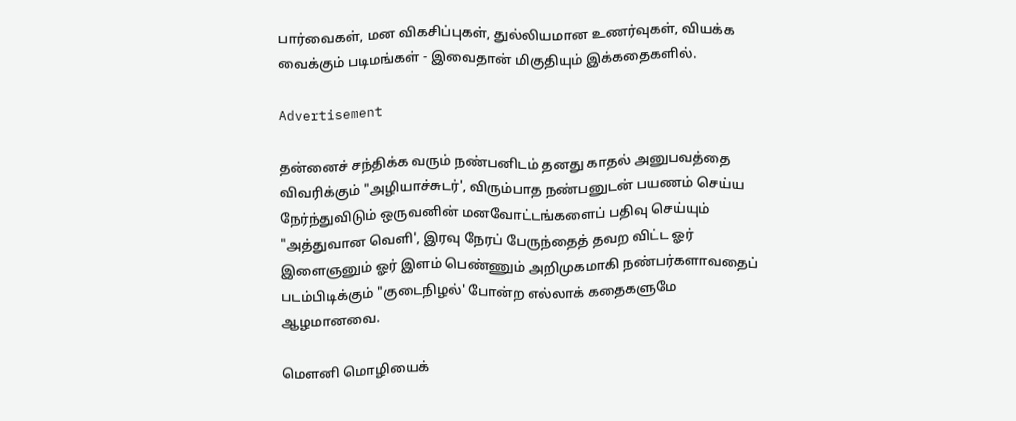பார்வைகள், மன விகசிப்புகள், துல்லியமான உணர்வுகள், வியக்க வைக்கும் படிமங்கள் - இவைதான் மிகுதியும் இக்கதைகளில்.

Advertisement

தன்னைச் சந்திக்க வரும் நண்பனிடம் தனது காதல் அனுபவத்தை விவரிக்கும் "அழியாச்சுடர்', விரும்பாத நண்பனுடன் பயணம் செய்ய நேர்ந்துவிடும் ஒருவனின் மனவோட்டங்களைப் பதிவு செய்யும் "அத்துவான வெளி', இரவு நேரப் பேருந்தைத் தவற விட்ட ஓர் இளைஞனும் ஓர் இளம் பெண்ணும் அறிமுகமாகி நண்பர்களாவதைப் படம்பிடிக்கும் "குடைநிழல்' போன்ற எல்லாக் கதைகளுமே ஆழமானவை.

மெளனி மொழியைக்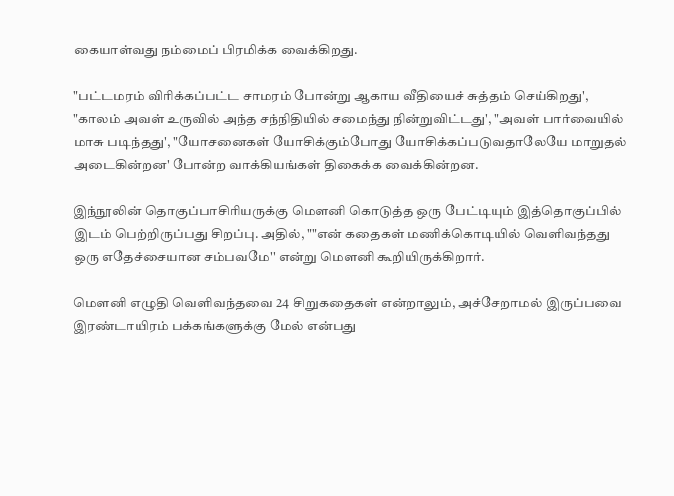கையாள்வது நம்மைப் பிரமிக்க வைக்கிறது.

"பட்டமரம் விரிக்கப்பட்ட சாமரம் போன்று ஆகாய வீதியைச் சுத்தம் செய்கிறது', "காலம் அவள் உருவில் அந்த சந்நிதியில் சமைந்து நின்றுவிட்டது', "அவள் பார்வையில் மாசு படிந்தது', "யோசனைகள் யோசிக்கும்போது யோசிக்கப்படுவதாலேயே மாறுதல் அடைகின்றன' போன்ற வாக்கியங்கள் திகைக்க வைக்கின்றன.

இந்நூலின் தொகுப்பாசிரியருக்கு மெளனி கொடுத்த ஒரு பேட்டியும் இத்தொகுப்பில் இடம் பெற்றிருப்பது சிறப்பு. அதில், ""என் கதைகள் மணிக்கொடியில் வெளிவந்தது ஒரு எதேச்சையான சம்பவமே'' என்று மெளனி கூறியிருக்கிறார்.

மெளனி எழுதி வெளிவந்தவை 24 சிறுகதைகள் என்றாலும், அச்சேறாமல் இருப்பவை இரண்டாயிரம் பக்கங்களுக்கு மேல் என்பது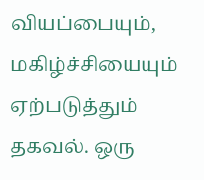வியப்பையும், மகிழ்ச்சியையும் ஏற்படுத்தும் தகவல். ஒரு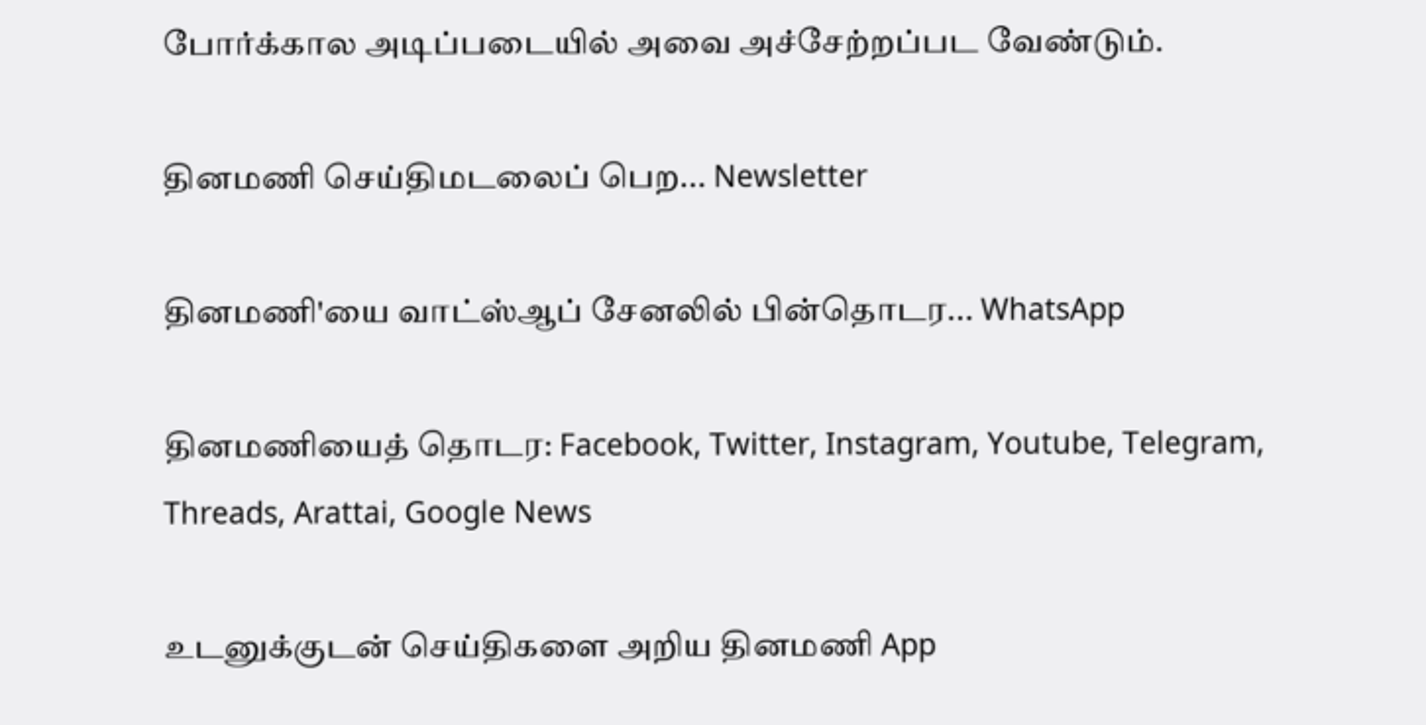போர்க்கால அடிப்படையில் அவை அச்சேற்றப்பட வேண்டும்.

தினமணி செய்திமடலைப் பெற... Newsletter

தினமணி'யை வாட்ஸ்ஆப் சேனலில் பின்தொடர... WhatsApp

தினமணியைத் தொடர: Facebook, Twitter, Instagram, Youtube, Telegram, Threads, Arattai, Google News

உடனுக்குடன் செய்திகளை அறிய தினமணி App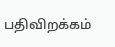பதிவிறக்கம்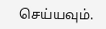செய்யவும்.